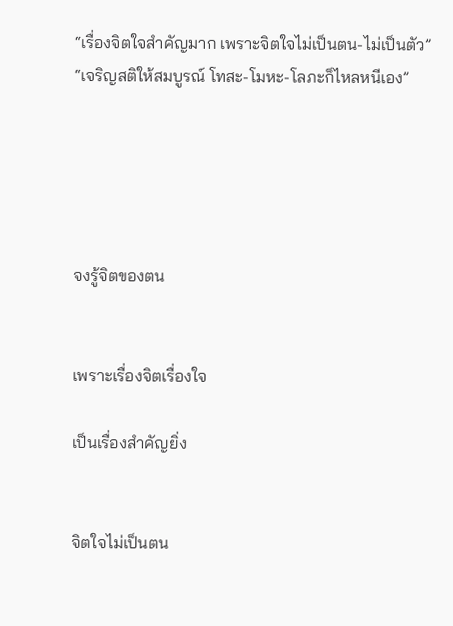“เรื่องจิตใจสำคัญมาก เพราะจิตใจไม่เป็นตน-ไม่เป็นตัว” “เจริญสติให้สมบูรณ์ โทสะ-โมหะ-โลภะก็ไหลหนีเอง”





จงรู้จิตของตน


เพราะเรื่องจิตเรื่องใจ

เป็นเรื่องสำคัญยิ่ง


จิตใจไม่เป็นตน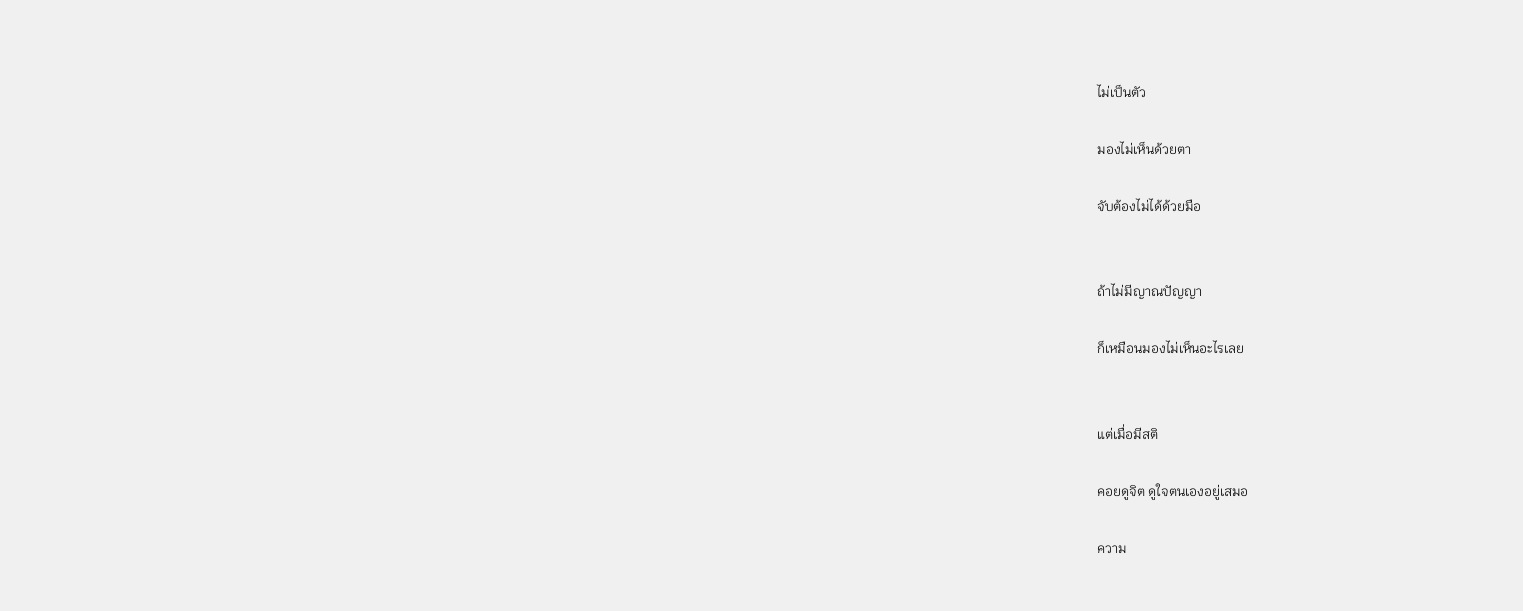ไม่เป็นตัว

มองไม่เห็นด้วยตา

จับต้องไม่ได้ด้วยมือ


ถ้าไม่มีญาณปัญญา

ก็เหมือนมองไม่เห็นอะไรเลย


แต่เมื่อมีสติ

คอยดูจิต ดูใจตนเองอยู่เสมอ

ความ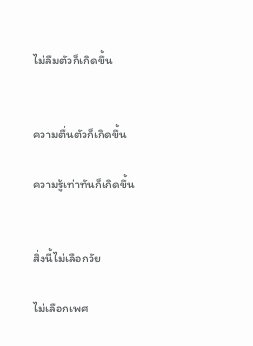ไม่ลืมตัวก็เกิดขึ้น


ความตื่นตัวก็เกิดขึ้น

ความรู้เท่าทันก็เกิดขึ้น


สิ่งนี้ไม่เลือกวัย

ไม่เลือกเพศ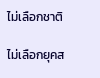ไม่เลือกชาติ

ไม่เลือกยุคส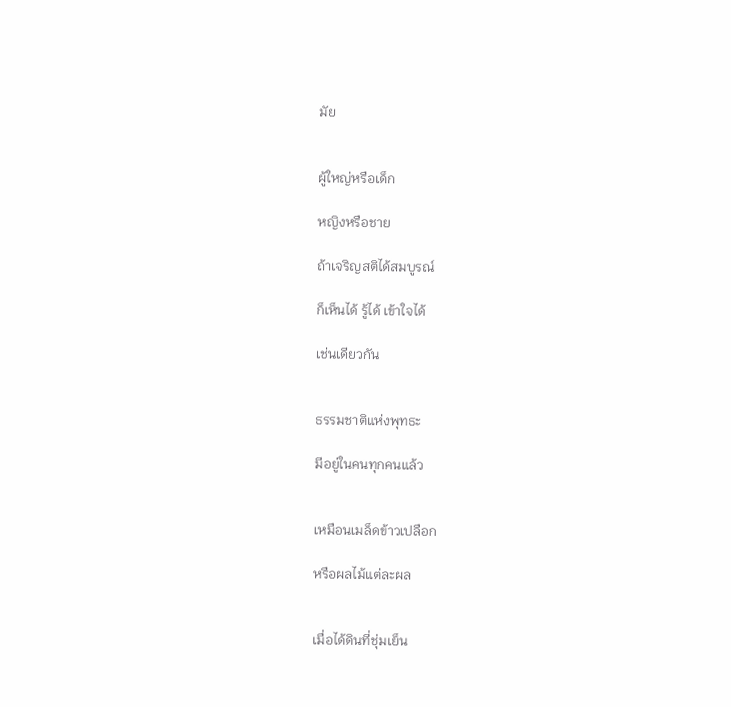มัย


ผู้ใหญ่หรือเด็ก

หญิงหรือชาย

ถ้าเจริญสติได้สมบูรณ์

ก็เห็นได้ รู้ได้ เข้าใจได้

เช่นเดียวกัน


ธรรมชาติแห่งพุทธะ

มีอยู่ในคนทุกคนแล้ว


เหมือนเมล็ดข้าวเปลือก

หรือผลไม้แต่ละผล


เมื่อได้ดินที่ชุ่มเย็น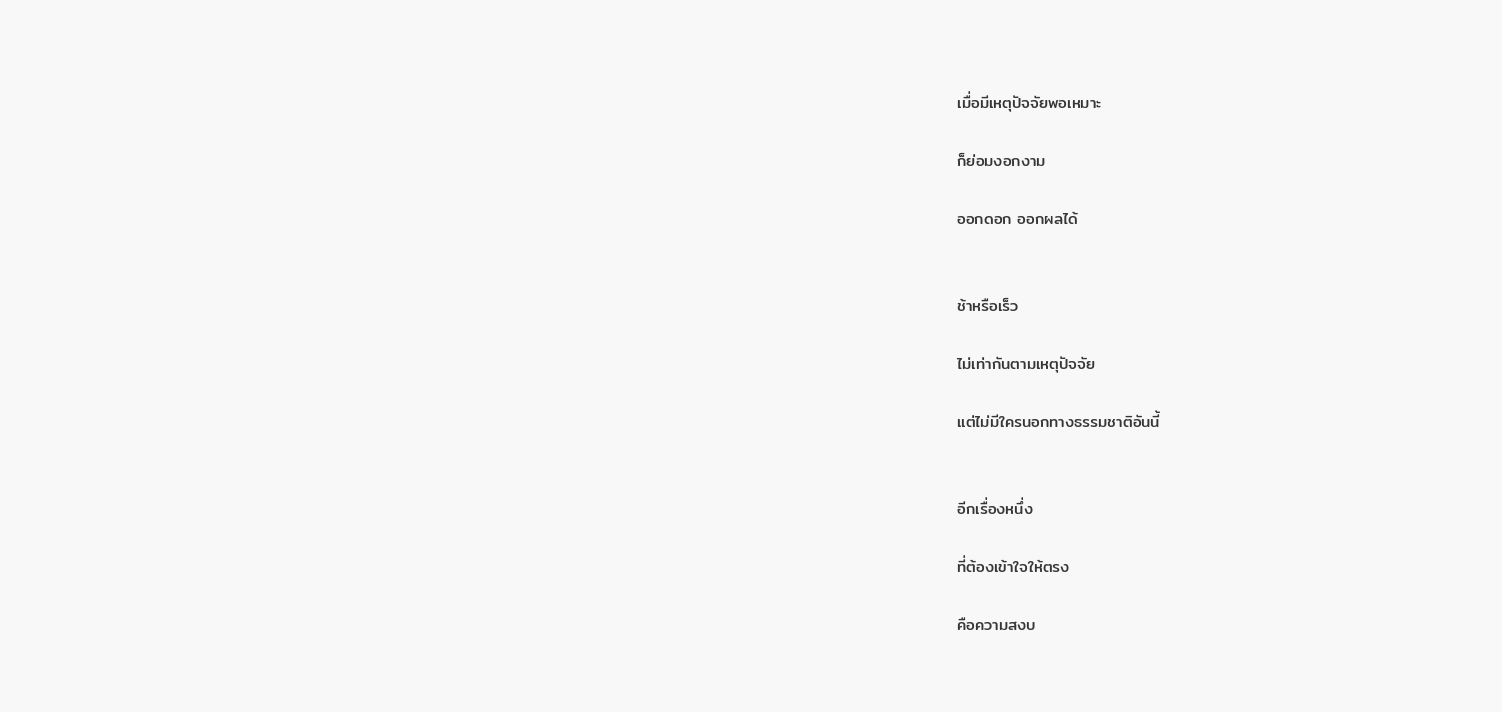เมื่อมีเหตุปัจจัยพอเหมาะ

ก็ย่อมงอกงาม

ออกดอก ออกผลได้


ช้าหรือเร็ว

ไม่เท่ากันตามเหตุปัจจัย

แต่ไม่มีใครนอกทางธรรมชาติอันนี้


อีกเรื่องหนึ่ง

ที่ต้องเข้าใจให้ตรง

คือความสงบ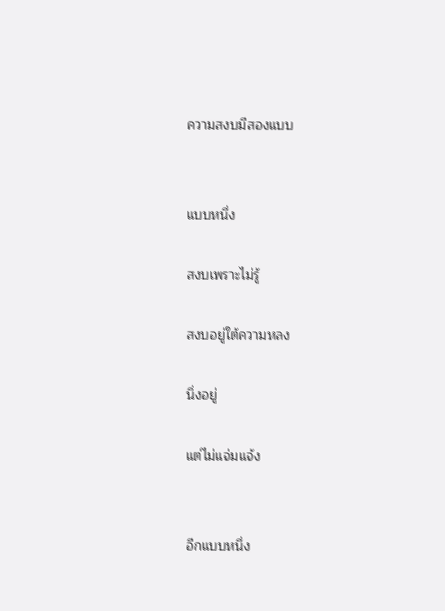ความสงบมีสองแบบ


แบบหนึ่ง

สงบเพราะไม่รู้

สงบอยู่ใต้ความหลง

นิ่งอยู่

แต่ไม่แจ่มแจ้ง


อีกแบบหนึ่ง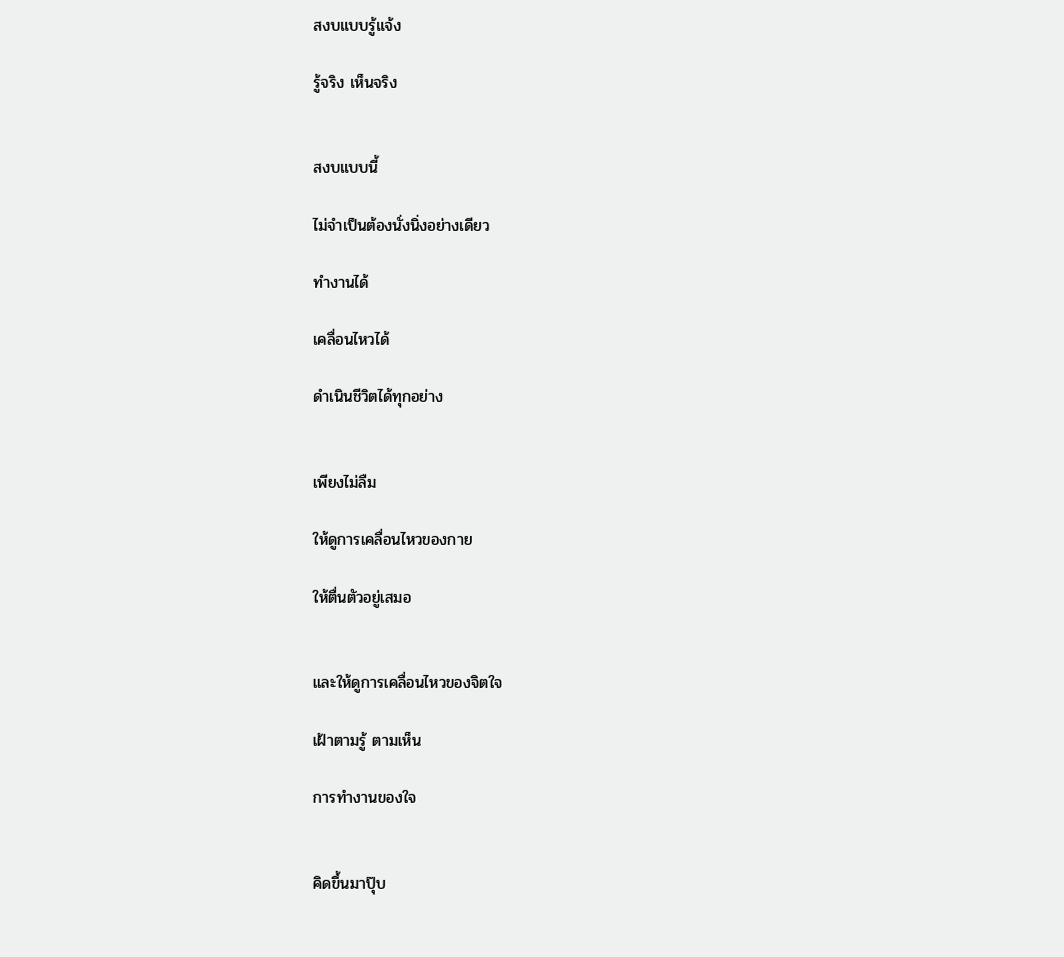สงบแบบรู้แจ้ง

รู้จริง เห็นจริง


สงบแบบนี้

ไม่จำเป็นต้องนั่งนิ่งอย่างเดียว

ทำงานได้

เคลื่อนไหวได้

ดำเนินชีวิตได้ทุกอย่าง


เพียงไม่ลืม

ให้ดูการเคลื่อนไหวของกาย

ให้ตื่นตัวอยู่เสมอ


และให้ดูการเคลื่อนไหวของจิตใจ

เฝ้าตามรู้ ตามเห็น

การทำงานของใจ


คิดขึ้นมาปุ๊บ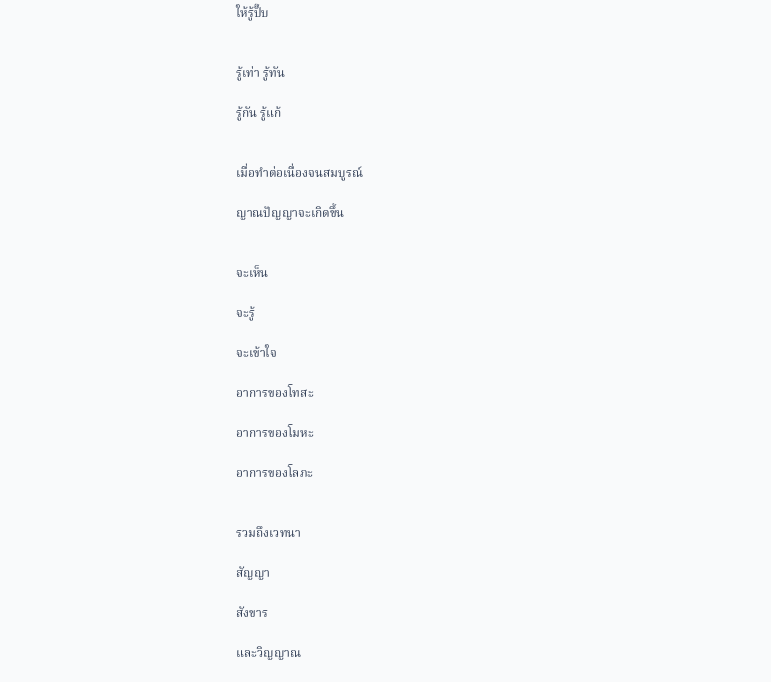ให้รู้ปั๊บ


รู้เท่า รู้ทัน

รู้กัน รู้แก้


เมื่อทำต่อเนื่องจนสมบูรณ์

ญาณปัญญาจะเกิดขึ้น


จะเห็น

จะรู้

จะเข้าใจ

อาการของโทสะ

อาการของโมหะ

อาการของโลภะ


รวมถึงเวทนา

สัญญา

สังขาร

และวิญญาณ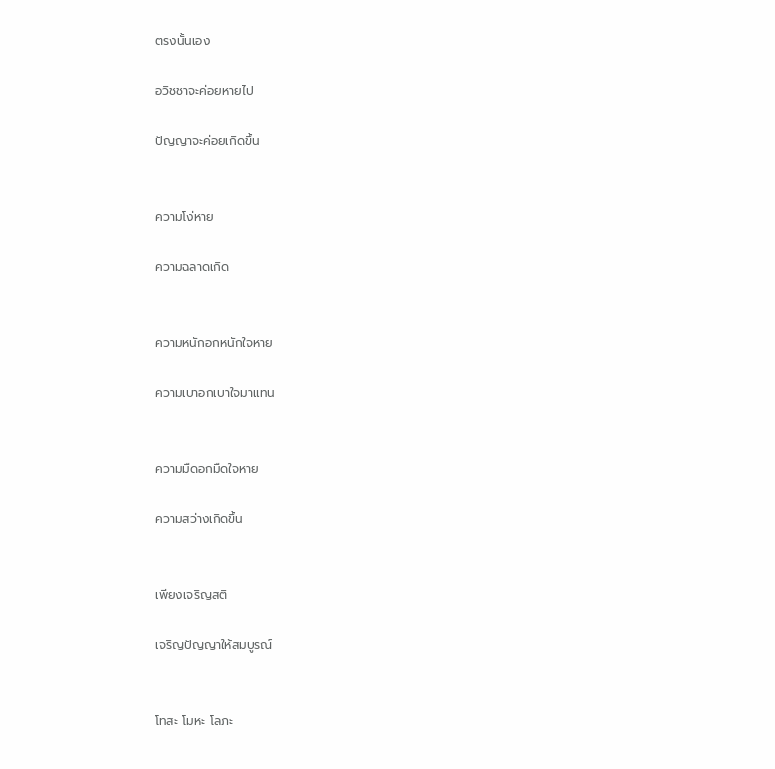ตรงนั้นเอง

อวิชชาจะค่อยหายไป

ปัญญาจะค่อยเกิดขึ้น


ความโง่หาย

ความฉลาดเกิด


ความหนักอกหนักใจหาย

ความเบาอกเบาใจมาแทน


ความมืดอกมืดใจหาย

ความสว่างเกิดขึ้น


เพียงเจริญสติ

เจริญปัญญาให้สมบูรณ์


โทสะ โมหะ โลภะ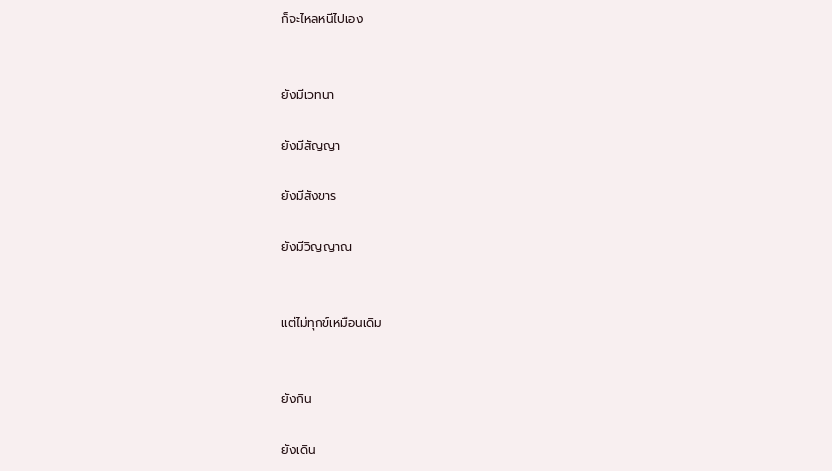ก็จะไหลหนีไปเอง


ยังมีเวทนา

ยังมีสัญญา

ยังมีสังขาร

ยังมีวิญญาณ


แต่ไม่ทุกข์เหมือนเดิม


ยังกิน

ยังเดิน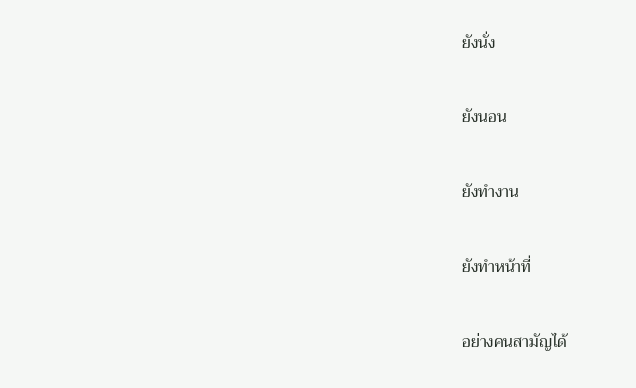ยังนั่ง

ยังนอน

ยังทำงาน

ยังทำหน้าที่

อย่างคนสามัญได้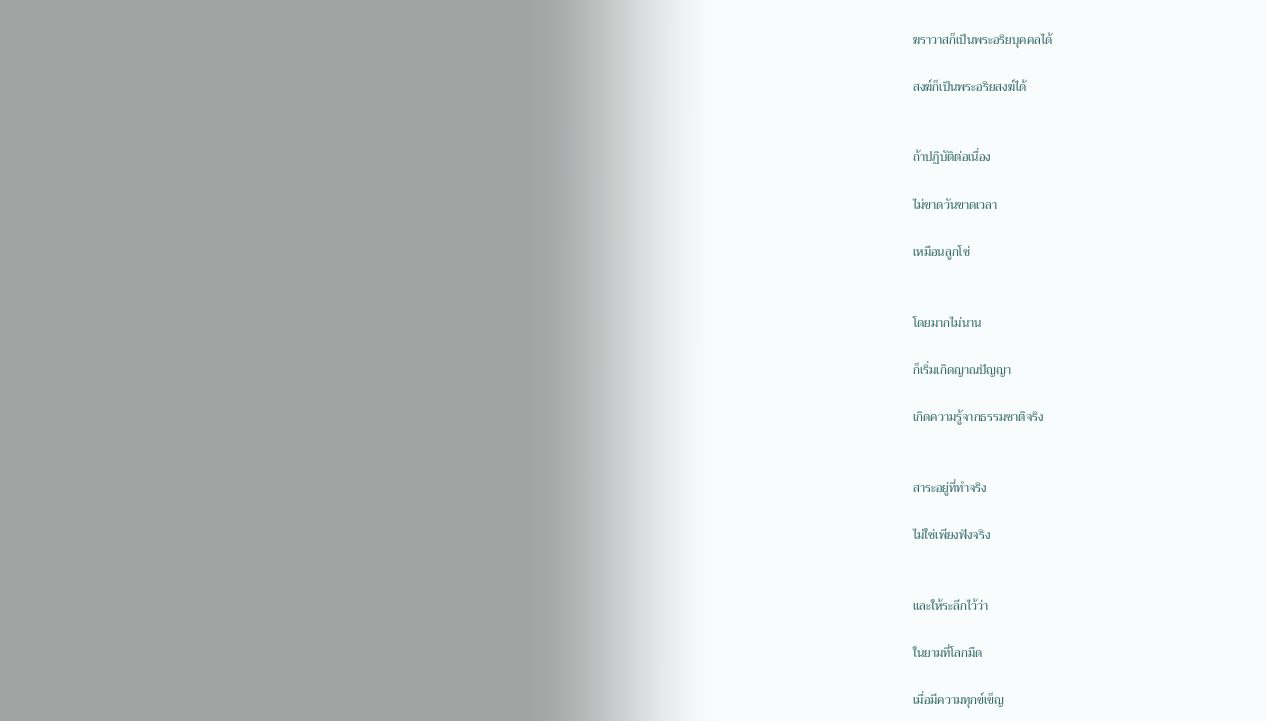ฆราวาสก็เป็นพระอริยบุคคลได้

สงฆ์ก็เป็นพระอริยสงฆ์ได้


ถ้าปฏิบัติต่อเนื่อง

ไม่ขาดวันขาดเวลา

เหมือนลูกโซ่


โดยมากไม่นาน

ก็เริ่มเกิดญาณปัญญา

เกิดความรู้จากธรรมชาติจริง


สาระอยู่ที่ทำจริง

ไม่ใช่เพียงฟังจริง


และให้ระลึกไว้ว่า

ในยามที่โลกมืด

เมื่อมีความทุกข์เข็ญ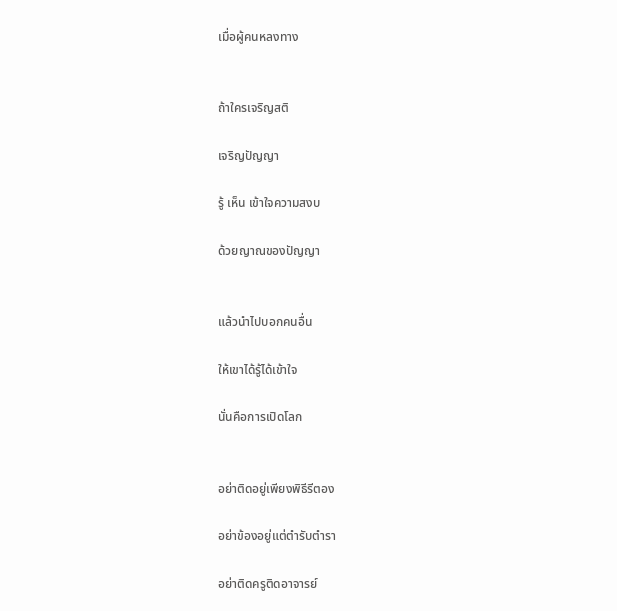เมื่อผู้คนหลงทาง


ถ้าใครเจริญสติ

เจริญปัญญา

รู้ เห็น เข้าใจความสงบ

ด้วยญาณของปัญญา


แล้วนำไปบอกคนอื่น

ให้เขาได้รู้ได้เข้าใจ

นั่นคือการเปิดโลก


อย่าติดอยู่เพียงพิธีรีตอง

อย่าข้องอยู่แต่ตำรับตำรา

อย่าติดครูติดอาจารย์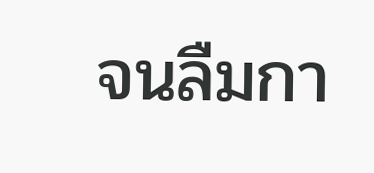จนลืมกา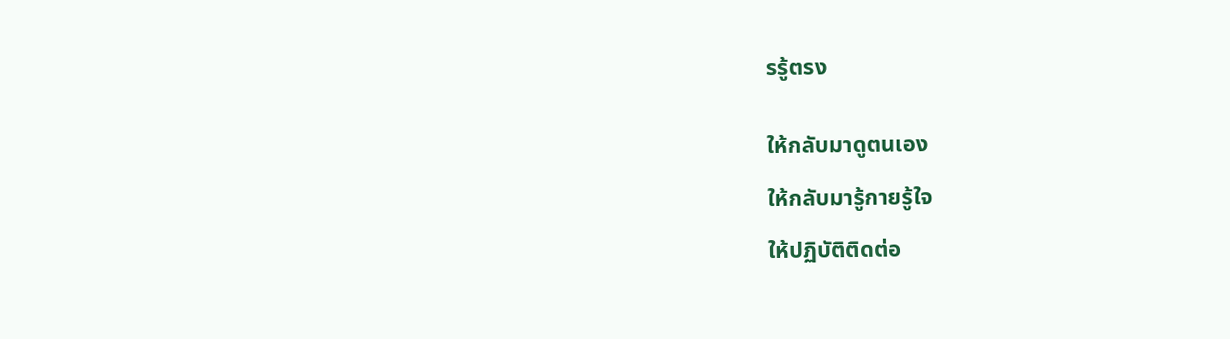รรู้ตรง


ให้กลับมาดูตนเอง

ให้กลับมารู้กายรู้ใจ

ให้ปฏิบัติติดต่อ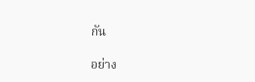กัน

อย่าง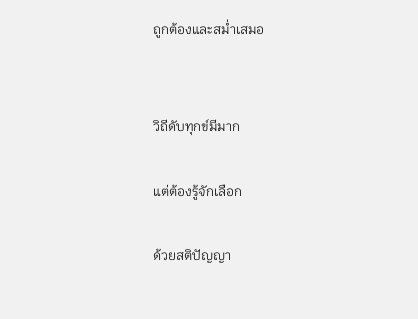ถูกต้องและสม่ำเสมอ


วิถีดับทุกข์มีมาก

แต่ต้องรู้จักเลือก

ด้วยสติปัญญา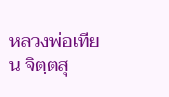หลวงพ่อเทียน จิตฺตสุ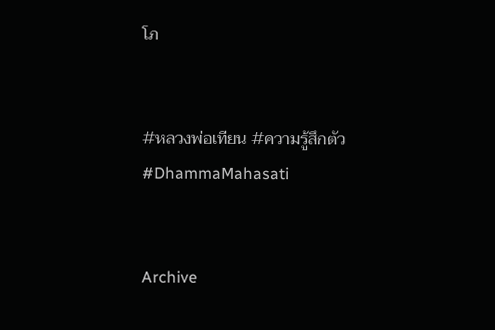โภ


#หลวงพ่อเทียน #ความรู้สึกตัว #DhammaMahasati


Archive